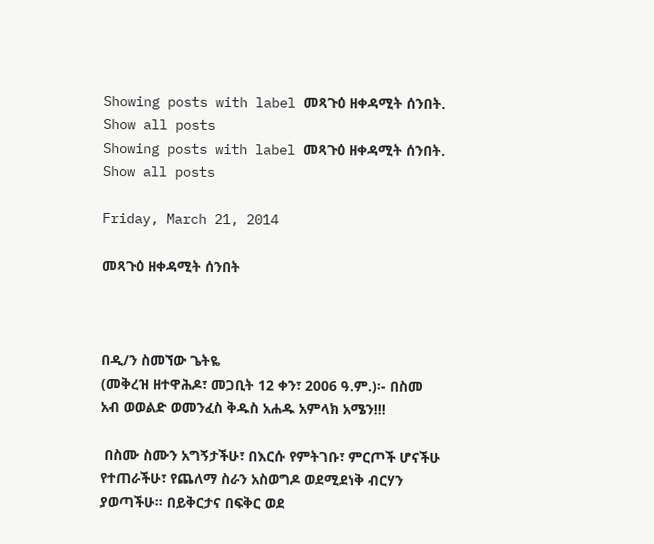Showing posts with label መጻጉዕ ዘቀዳሚት ሰንበት. Show all posts
Showing posts with label መጻጉዕ ዘቀዳሚት ሰንበት. Show all posts

Friday, March 21, 2014

መጻጉዕ ዘቀዳሚት ሰንበት



በዲ/ን ስመኘው ጌትዬ
(መቅረዝ ዘተዋሕዶ፣ መጋቢት 12 ቀን፣ 2006 ዓ.ም.)፡- በስመ አብ ወወልድ ወመንፈስ ቅዱስ አሐዱ አምላክ አሜን!!!

 በስሙ ስሙን አግኝታችሁ፣ በእርሱ የምትገቡ፣ ምርጦች ሆናችሁ የተጠራችሁ፣ የጨለማ ስራን አስወግዶ ወደሚደነቅ ብርሃን ያወጣችሁ፡፡ በይቅርታና በፍቅር ወደ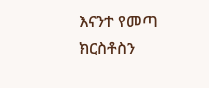እናንተ የመጣ ክርስቶስን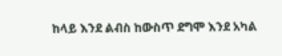ከላይ እንደ ልብስ ከውስጥ ደግሞ እንደ አካል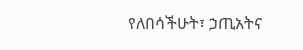የለበሳችሁት፣ ኃጢአትና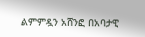ልምምዷን አሸንፎ በአባታዊ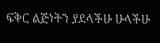ፍቅር ልጅነትን ያደላችሁ ሁላችሁ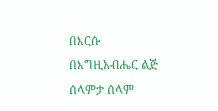በእርሱ በእግዚአብሔር ልጅ ሰላምታ ሰላም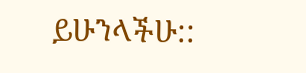ይሁንላችሁ::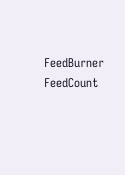FeedBurner FeedCount